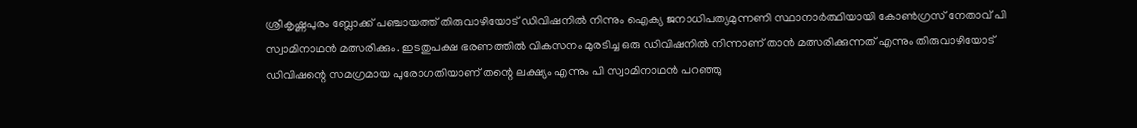ശ്രീകൃഷ്ണപുരം ബ്ലോക്ക് പഞ്ചായത്ത് തിരുവാഴിയോട് ഡിവിഷനിൽ നിന്നും ഐക്യ ജനാധിപത്യമുന്നണി സ്ഥാനാർത്ഥിയായി കോൺഗ്രസ് നേതാവ് പി സ്വാമിനാഥൻ മത്സരിക്കും. ഇടതുപക്ഷ ഭരണത്തിൽ വികസനം മുരടിച്ച ഒരു ഡിവിഷനിൽ നിന്നാണ് താൻ മത്സരിക്കുന്നത് എന്നും തിരുവാഴിയോട് ഡിവിഷന്റെ സമഗ്രമായ പുരോഗതിയാണ് തന്റെ ലക്ഷ്യം എന്നും പി സ്വാമിനാഥൻ പറഞ്ഞു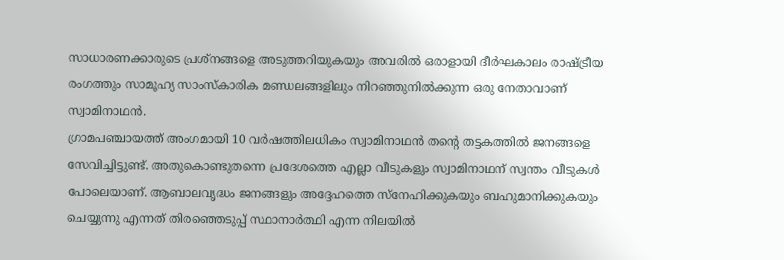സാധാരണക്കാരുടെ പ്രശ്നങ്ങളെ അടുത്തറിയുകയും അവരിൽ ഒരാളായി ദീർഘകാലം രാഷ്ട്രീയ രംഗത്തും സാമൂഹ്യ സാംസ്കാരിക മണ്ഡലങ്ങളിലും നിറഞ്ഞുനിൽക്കുന്ന ഒരു നേതാവാണ് സ്വാമിനാഥൻ.
ഗ്രാമപഞ്ചായത്ത് അംഗമായി 10 വർഷത്തിലധികം സ്വാമിനാഥൻ തന്റെ തട്ടകത്തിൽ ജനങ്ങളെ സേവിച്ചിട്ടുണ്ട്. അതുകൊണ്ടുതന്നെ പ്രദേശത്തെ എല്ലാ വീടുകളും സ്വാമിനാഥന് സ്വന്തം വീടുകൾ പോലെയാണ്. ആബാലവൃദ്ധം ജനങ്ങളും അദ്ദേഹത്തെ സ്നേഹിക്കുകയും ബഹുമാനിക്കുകയും ചെയ്യുന്നു എന്നത് തിരഞ്ഞെടുപ്പ് സ്ഥാനാർത്ഥി എന്ന നിലയിൽ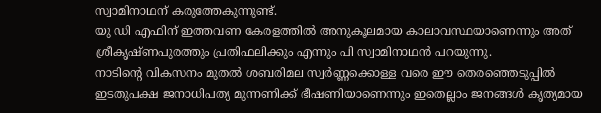സ്വാമിനാഥന് കരുത്തേകുന്നുണ്ട്.
യു ഡി എഫിന് ഇത്തവണ കേരളത്തിൽ അനുകൂലമായ കാലാവസ്ഥയാണെന്നും അത് ശ്രീകൃഷ്ണപുരത്തും പ്രതിഫലിക്കും എന്നും പി സ്വാമിനാഥൻ പറയുന്നു.
നാടിന്റെ വികസനം മുതൽ ശബരിമല സ്വർണ്ണക്കൊള്ള വരെ ഈ തെരഞ്ഞെടുപ്പിൽ ഇടതുപക്ഷ ജനാധിപത്യ മുന്നണിക്ക് ഭീഷണിയാണെന്നും ഇതെല്ലാം ജനങ്ങൾ കൃത്യമായ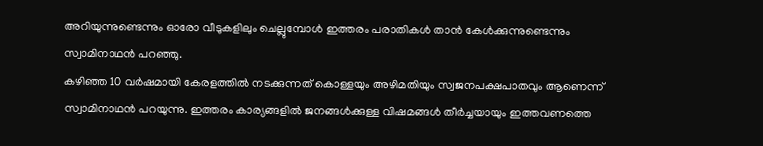അറിയുന്നുണ്ടെന്നും ഓരോ വീടുകളിലും ചെല്ലുമ്പോൾ ഇത്തരം പരാതികൾ താൻ കേൾക്കുന്നുണ്ടെന്നും സ്വാമിനാഥൻ പറഞ്ഞു.
കഴിഞ്ഞ 10 വർഷമായി കേരളത്തിൽ നടക്കുന്നത് കൊള്ളയും അഴിമതിയും സ്വജനപക്ഷപാതവും ആണെന്ന് സ്വാമിനാഥൻ പറയുന്നു. ഇത്തരം കാര്യങ്ങളിൽ ജനങ്ങൾക്കുള്ള വിഷമങ്ങൾ തീർച്ചയായും ഇത്തവണത്തെ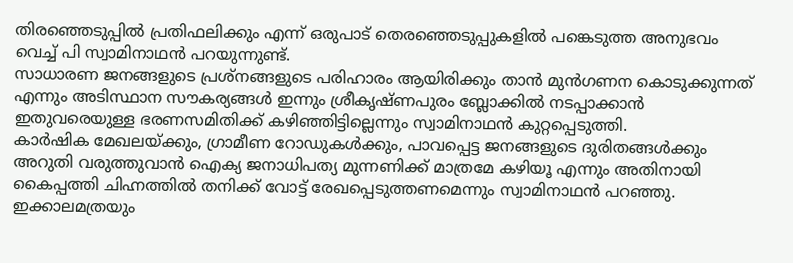തിരഞ്ഞെടുപ്പിൽ പ്രതിഫലിക്കും എന്ന് ഒരുപാട് തെരഞ്ഞെടുപ്പുകളിൽ പങ്കെടുത്ത അനുഭവം വെച്ച് പി സ്വാമിനാഥൻ പറയുന്നുണ്ട്.
സാധാരണ ജനങ്ങളുടെ പ്രശ്നങ്ങളുടെ പരിഹാരം ആയിരിക്കും താൻ മുൻഗണന കൊടുക്കുന്നത് എന്നും അടിസ്ഥാന സൗകര്യങ്ങൾ ഇന്നും ശ്രീകൃഷ്ണപുരം ബ്ലോക്കിൽ നടപ്പാക്കാൻ ഇതുവരെയുള്ള ഭരണസമിതിക്ക് കഴിഞ്ഞിട്ടില്ലെന്നും സ്വാമിനാഥൻ കുറ്റപ്പെടുത്തി.
കാർഷിക മേഖലയ്ക്കും, ഗ്രാമീണ റോഡുകൾക്കും, പാവപ്പെട്ട ജനങ്ങളുടെ ദുരിതങ്ങൾക്കും അറുതി വരുത്തുവാൻ ഐക്യ ജനാധിപത്യ മുന്നണിക്ക് മാത്രമേ കഴിയൂ എന്നും അതിനായി കൈപ്പത്തി ചിഹ്നത്തിൽ തനിക്ക് വോട്ട് രേഖപ്പെടുത്തണമെന്നും സ്വാമിനാഥൻ പറഞ്ഞു.
ഇക്കാലമത്രയും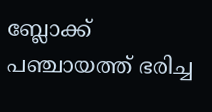ബ്ലോക്ക് പഞ്ചായത്ത് ഭരിച്ച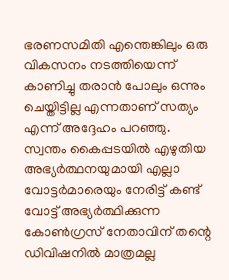ഭരണസമിതി എന്തെങ്കിലും ഒരു വികസനം നടത്തിയെന്ന് കാണിച്ചു തരാൻ പോലും ഒന്നും ചെയ്തിട്ടില്ല എന്നതാണ് സത്യം എന്ന് അദ്ദേഹം പറഞ്ഞു.
സ്വന്തം കൈപ്പടയിൽ എഴുതിയ അഭ്യർത്ഥനയുമായി എല്ലാ വോട്ടർമാരെയും നേരിട്ട് കണ്ട് വോട്ട് അഭ്യർത്ഥിക്കുന്ന കോൺഗ്രസ് നേതാവിന് തന്റെ ഡിവിഷനിൽ മാത്രമല്ല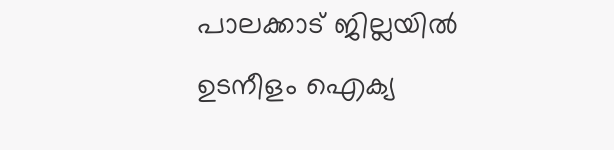പാലക്കാട് ജില്ലയിൽ ഉടനീളം ഐക്യ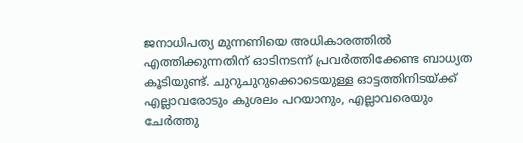ജനാധിപത്യ മുന്നണിയെ അധികാരത്തിൽ എത്തിക്കുന്നതിന് ഓടിനടന്ന് പ്രവർത്തിക്കേണ്ട ബാധ്യത കൂടിയുണ്ട്. ചുറുചുറുക്കൊടെയുള്ള ഓട്ടത്തിനിടയ്ക്ക് എല്ലാവരോടും കുശലം പറയാനും, എല്ലാവരെയും ചേർത്തു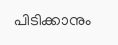പിടിക്കാനും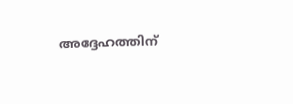അദ്ദേഹത്തിന്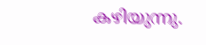കഴിയുന്നു.